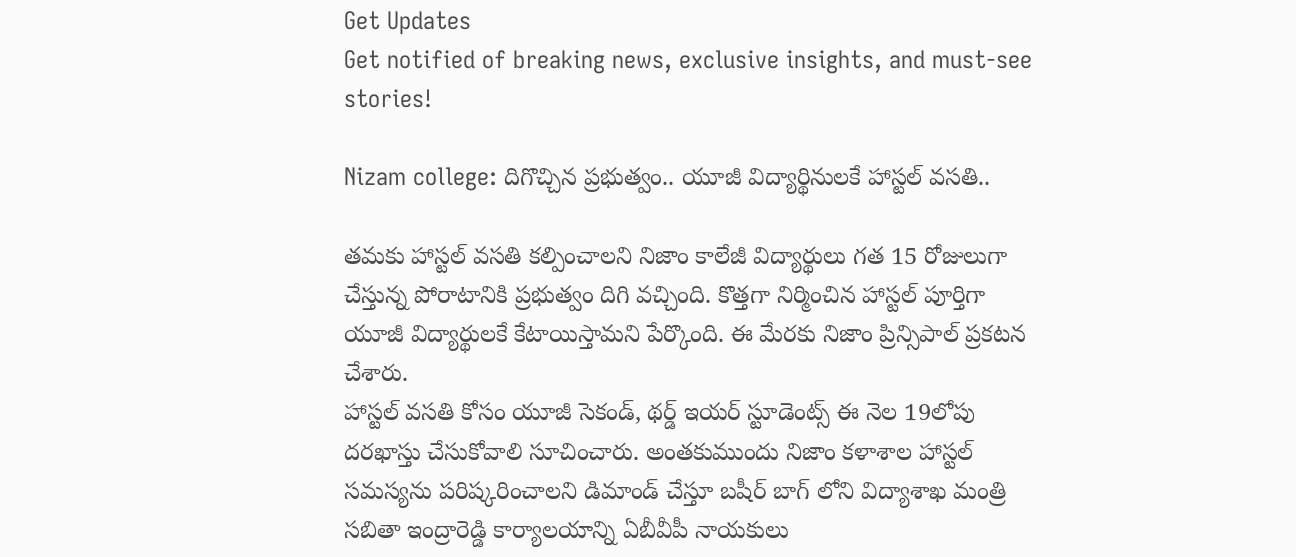Get Updates
Get notified of breaking news, exclusive insights, and must-see stories!

Nizam college: దిగొచ్చిన ప్రభుత్వం.. యూజీ విద్యార్థినులకే హాస్టల్ వసతి..

తమకు హాస్టల్ వసతి కల్పించాలని నిజాం కాలేజీ విద్యార్థులు గత 15 రోజులుగా చేస్తున్న పోరాటానికి ప్రభుత్వం దిగి వచ్చింది. కొత్తగా నిర్మించిన హాస్టల్ పూర్తిగా యూజీ విద్యార్థులకే కేటాయిస్తామని పేర్కొంది. ఈ మేరకు నిజాం ప్రిన్సిపాల్ ప్రకటన చేశారు.
హాస్టల్ వసతి కోసం యూజీ సెకండ్, థర్డ్ ఇయర్ స్టూడెంట్స్ ఈ నెల 19లోపు దరఖాస్తు చేసుకోవాలి సూచించారు. అంతకుముందు నిజాం కళాశాల హాస్టల్ సమస్యను పరిష్కరించాలని డిమాండ్ చేస్తూ బషీర్ బాగ్ లోని విద్యాశాఖ మంత్రి సబితా ఇంద్రారెడ్డి కార్యాలయాన్ని ఏబీవీపీ నాయకులు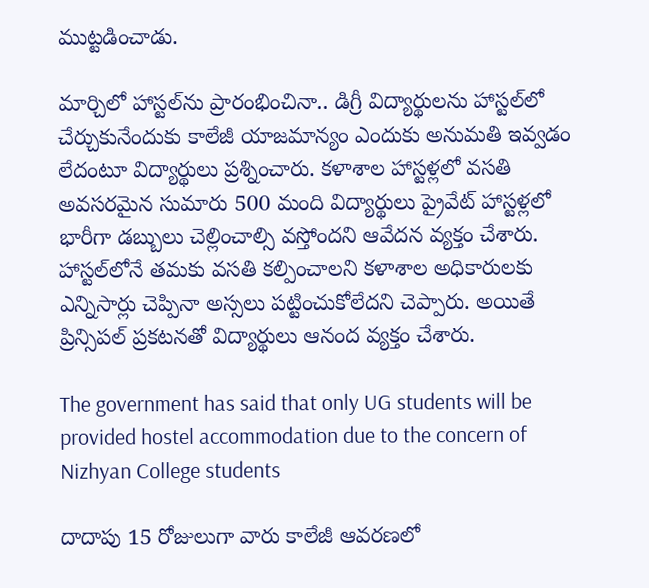ముట్టడించాడు.

మార్చిలో హాస్టల్‌ను ప్రారంభించినా.. డిగ్రీ విద్యార్థులను హాస్టల్‌లో చేర్చుకునేందుకు కాలేజీ యాజమాన్యం ఎందుకు అనుమతి ఇవ్వడం లేదంటూ విద్యార్థులు ప్రశ్నించారు. కళాశాల హాస్టళ్లలో వసతి అవసరమైన సుమారు 500 మంది విద్యార్థులు ప్రైవేట్ హాస్టళ్లలో భారీగా డబ్బులు చెల్లించాల్సి వస్తోందని ఆవేదన వ్యక్తం చేశారు. హాస్టల్‌లోనే తమకు వసతి కల్పించాలని కళాశాల అధికారులకు ఎన్నిసార్లు చెప్పినా అస్సలు పట్టించుకోలేదని చెప్పారు. అయితే ప్రిన్సిపల్ ప్రకటనతో విద్యార్థులు ఆనంద వ్యక్తం చేశారు.

The government has said that only UG students will be provided hostel accommodation due to the concern of Nizhyan College students

దాదాపు 15 రోజులుగా వారు కాలేజీ ఆవరణలో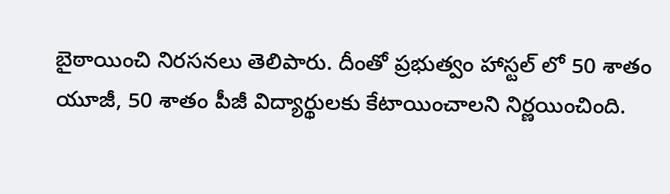బైఠాయించి నిరసనలు తెలిపారు. దీంతో ప్రభుత్వం హాస్టల్ లో 50 శాతం యూజీ, 50 శాతం పీజీ విద్యార్థులకు కేటాయించాలని నిర్ణయించింది.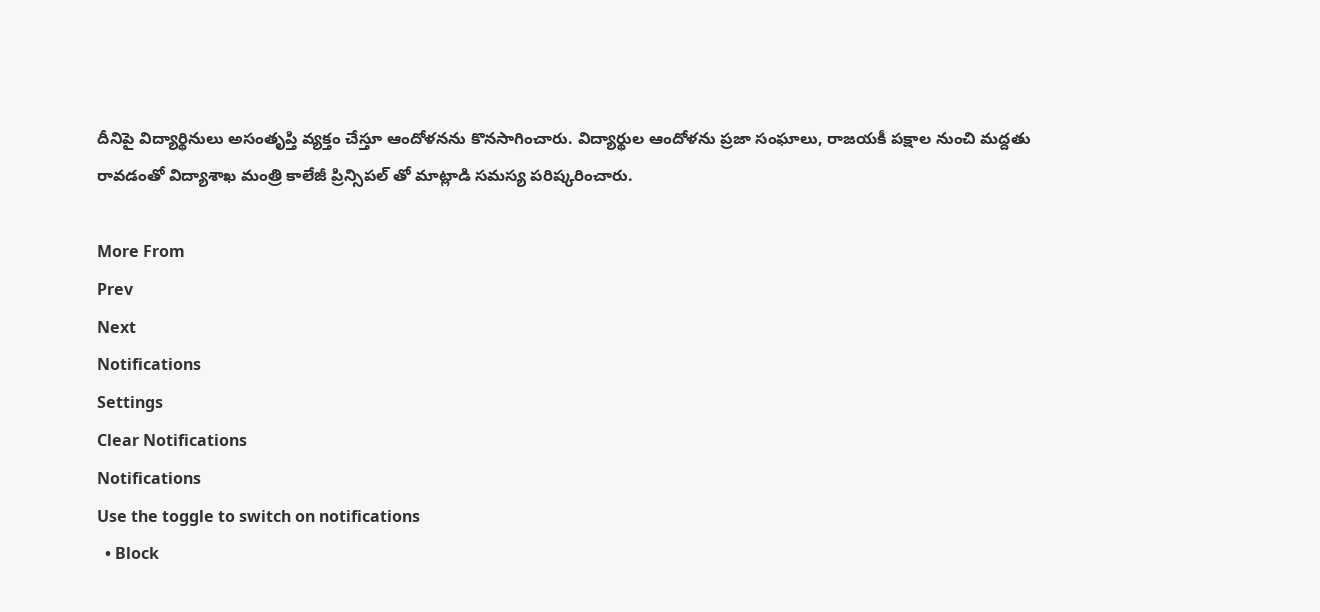దీనిపై విద్యార్థినులు అసంతృప్తి వ్యక్తం చేస్తూ ఆందోళనను కొనసాగించారు. విద్యార్థుల ఆందోళను ప్రజా సంఘాలు, రాజయకీ పక్షాల నుంచి మద్దతు రావడంతో విద్యాశాఖ మంత్రి కాలేజీ ప్రిన్సిపల్ తో మాట్లాడి సమస్య పరిష్కరించారు.

More From
Prev
Next
Notifications
Settings
Clear Notifications
Notifications
Use the toggle to switch on notifications
  • Block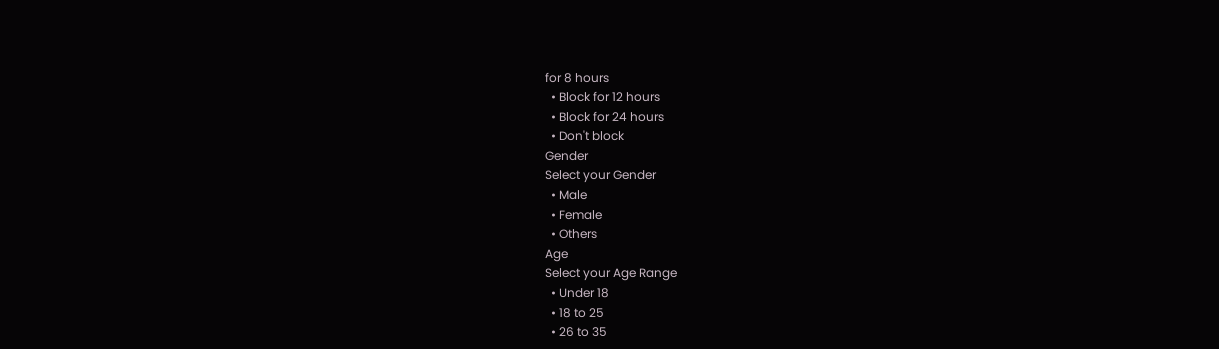for 8 hours
  • Block for 12 hours
  • Block for 24 hours
  • Don't block
Gender
Select your Gender
  • Male
  • Female
  • Others
Age
Select your Age Range
  • Under 18
  • 18 to 25
  • 26 to 35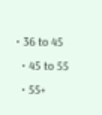• 36 to 45
  • 45 to 55
  • 55+